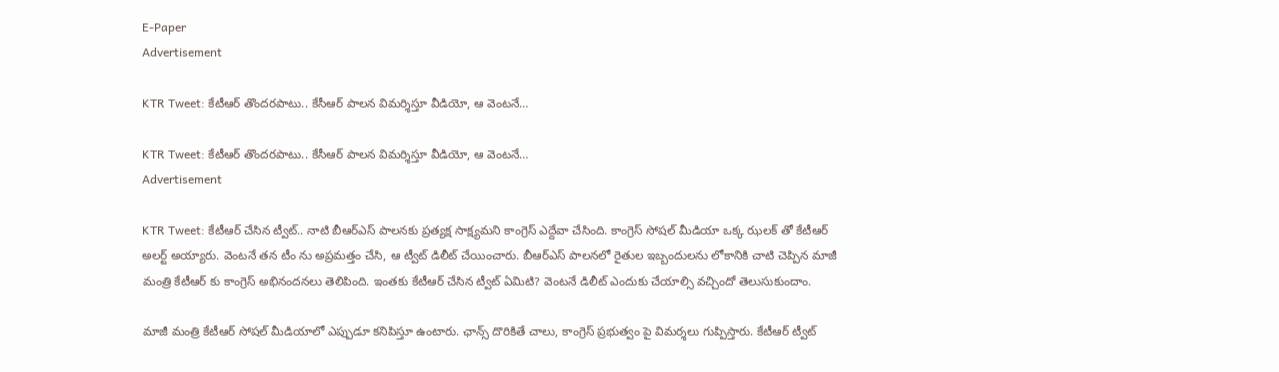E-Paper
Advertisement

KTR Tweet: కేటీఆర్ తొందరపాటు.. కేసీఆర్‌ పాలన విమర్శిస్తూ వీడియో, ఆ వెంటనే…

KTR Tweet: కేటీఆర్ తొందరపాటు.. కేసీఆర్‌ పాలన విమర్శిస్తూ వీడియో, ఆ వెంటనే…
Advertisement

KTR Tweet: కేటీఆర్ చేసిన ట్వీట్.. నాటి బీఆర్ఎస్ పాలనకు ప్రత్యక్ష సాక్ష్యమని కాంగ్రెస్ ఎద్దేవా చేసింది. కాంగ్రెస్ సోషల్ మీడియా ఒక్క ఝలక్ తో కేటీఆర్ అలర్ట్ అయ్యారు. వెంటనే తన టీం ను అప్రమత్తం చేసి, ఆ ట్వీట్ డిలీట్ చేయించారు. బీఆర్ఎస్ పాలనలో రైతుల ఇబ్బందులను లోకానికి చాటి చెప్పిన మాజీ మంత్రి కేటీఆర్ కు కాంగ్రెస్ అభినందనలు తెలిపింది. ఇంతకు కేటీఆర్ చేసిన ట్వీట్ ఏమిటి? వెంటనే డిలీట్ ఎందుకు చేయాల్సి వచ్చిందో తెలుసుకుందాం.

మాజీ మంత్రి కేటీఆర్ సోషల్ మీడియాలో ఎప్పుడూ కనిపిస్తూ ఉంటారు. ఛాన్స్ దొరికితే చాలు, కాంగ్రెస్ ప్రభుత్వం పై విమర్శలు గుప్పిస్తారు. కేటీఆర్ ట్వీట్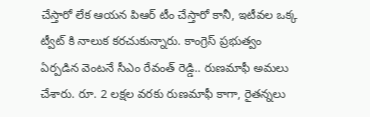చేస్తారో లేక ఆయన పిఆర్ టీం చేస్తారో కానీ, ఇటీవల ఒక్క ట్వీట్ కి నాలుక కరచుకున్నారు. కాంగ్రెస్ ప్రభుత్వం ఏర్పడిన వెంటనే సీఎం రేవంత్ రెడ్డి.. రుణమాఫీ అమలు చేశారు. రూ. 2 లక్షల వరకు రుణమాఫీ కాగా, రైతన్నలు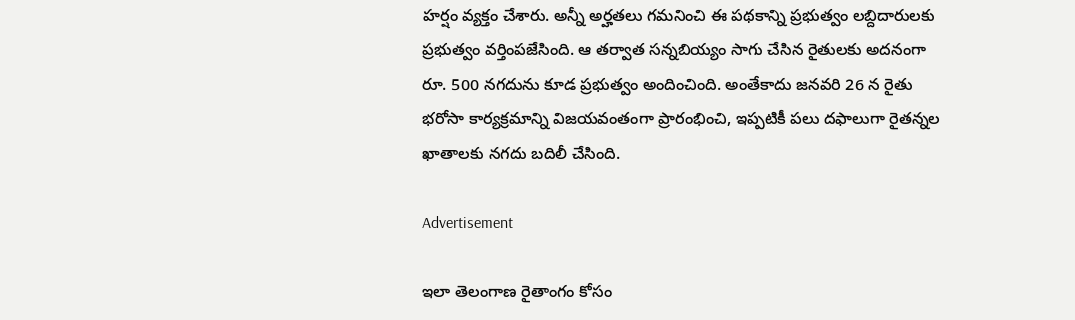హర్షం వ్యక్తం చేశారు. అన్నీ అర్హతలు గమనించి ఈ పథకాన్ని ప్రభుత్వం లబ్దిదారులకు ప్రభుత్వం వర్తింపజేసింది. ఆ తర్వాత సన్నబియ్యం సాగు చేసిన రైతులకు అదనంగా రూ. 500 నగదును కూడ ప్రభుత్వం అందించింది. అంతేకాదు జనవరి 26 న రైతు భరోసా కార్యక్రమాన్ని విజయవంతంగా ప్రారంభించి, ఇప్పటికీ పలు దఫాలుగా రైతన్నల ఖాతాలకు నగదు బదిలీ చేసింది.

Advertisement

ఇలా తెలంగాణ రైతాంగం కోసం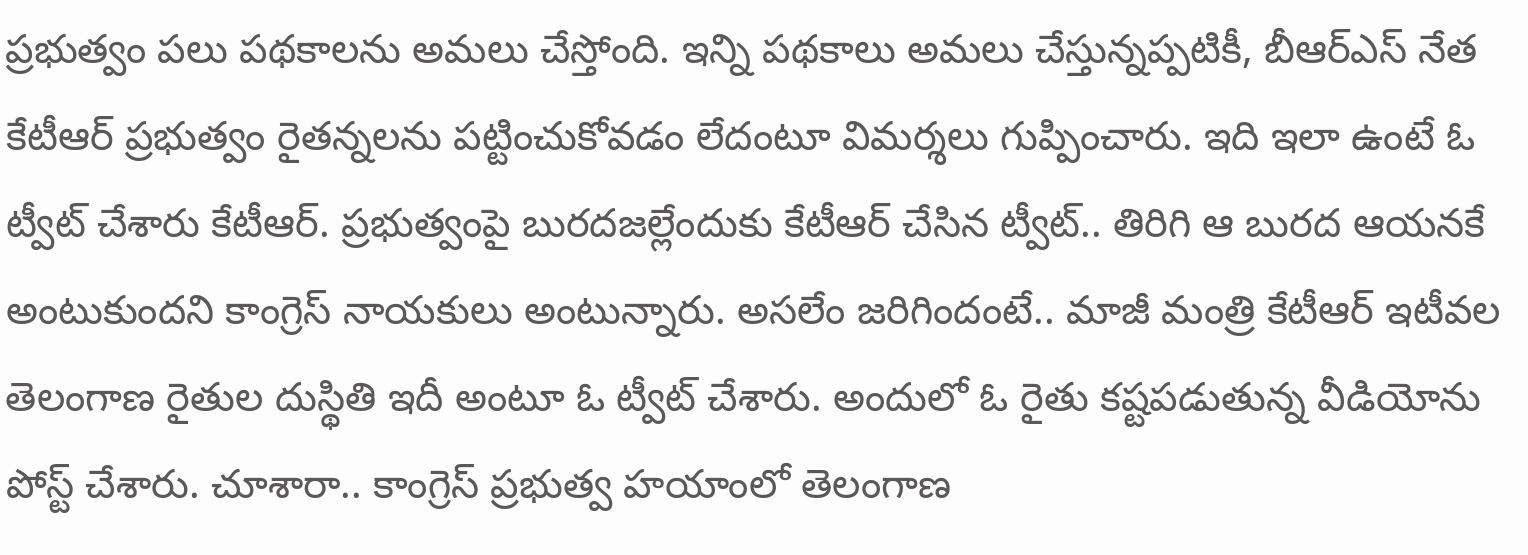ప్రభుత్వం పలు పథకాలను అమలు చేస్తోంది. ఇన్ని పథకాలు అమలు చేస్తున్నప్పటికీ, బీఆర్ఎస్ నేత కేటీఆర్ ప్రభుత్వం రైతన్నలను పట్టించుకోవడం లేదంటూ విమర్శలు గుప్పించారు. ఇది ఇలా ఉంటే ఓ ట్వీట్ చేశారు కేటీఆర్. ప్రభుత్వంపై బురదజల్లేందుకు కేటీఆర్ చేసిన ట్వీట్.. తిరిగి ఆ బురద ఆయనకే అంటుకుందని కాంగ్రెస్ నాయకులు అంటున్నారు. అసలేం జరిగిందంటే.. మాజీ మంత్రి కేటీఆర్ ఇటీవల తెలంగాణ రైతుల దుస్థితి ఇదీ అంటూ ఓ ట్వీట్ చేశారు. అందులో ఓ రైతు కష్టపడుతున్న వీడియోను పోస్ట్ చేశారు. చూశారా.. కాంగ్రెస్ ప్రభుత్వ హయాంలో తెలంగాణ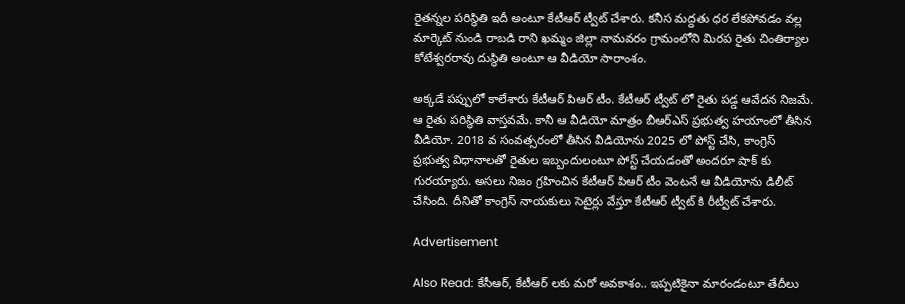రైతన్నల పరిస్థితి ఇదీ అంటూ కేటీఆర్ ట్వీట్ చేశారు. కనీస మద్దతు ధర లేకపోవడం వల్ల మార్కెట్ నుండి రాబడి రాని ఖమ్మం జిల్లా నామవరం గ్రామంలోని మిరప రైతు చింతిర్యాల కోటేశ్వరరావు దుస్థితి అంటూ ఆ వీడియో సారాంశం.

అక్కడే పప్పులో కాలేశారు కేటీఆర్ పిఆర్ టీం. కేటీఆర్ ట్వీట్ లో రైతు పడ్డ ఆవేదన నిజమే. ఆ రైతు పరిస్థితి వాస్తవమే. కానీ ఆ వీడియో మాత్రం బీఆర్ఎస్ ప్రభుత్వ హయాంలో తీసిన వీడియో. 2018 వ సంవత్సరంలో తీసిన వీడియోను 2025 లో పోస్ట్ చేసి, కాంగ్రెస్ ప్రభుత్వ విధానాలతో రైతుల ఇబ్బందులంటూ పోస్ట్ చేయడంతో అందరూ షాక్ కు గురయ్యారు. అసలు నిజం గ్రహించిన కేటీఆర్ పిఆర్ టీం వెంటనే ఆ వీడియోను డిలీట్ చేసింది. దీనితో కాంగ్రెస్ నాయకులు సెటైర్లు వేస్తూ కేటీఆర్ ట్వీట్ కి రీట్వీట్ చేశారు.

Advertisement

Also Read: కేసీఆర్, కేటీఆర్ లకు మరో అవకాశం.. ఇప్పటికైనా మారండంటూ తేదీలు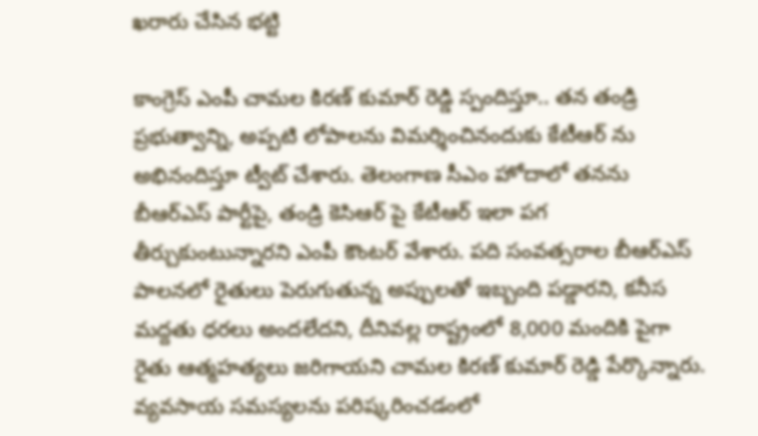ఖరారు చేసిన భట్టి

కాంగ్రెస్ ఎంపీ చామల కిరణ్ కుమార్ రెడ్డి స్పందిస్తూ.. తన తండ్రి ప్రభుత్వాన్ని, అప్పటి లోపాలను విమర్శించినందుకు కేటీఆర్ ను అభినందిస్తూ ట్వీట్ చేశారు. తెలంగాణ సీఎం హోదాలో తనను బీఆర్ఎస్ పార్టీపై, తండ్రి కెసిఆర్ పై కేటీఆర్ ఇలా పగ తీర్చుకుంటున్నారని ఎంపీ కౌంటర్ వేశారు. పది సంవత్సరాల బీఆర్ఎస్ పాలనలో రైతులు పెరుగుతున్న అప్పులతో ఇబ్బంది పడ్డారని, కనీస మద్దతు ధరలు అందలేదని, దీనివల్ల రాష్ట్రంలో 8,000 మందికి పైగా రైతు ఆత్మహత్యలు జరిగాయని చామల కిరణ్ కుమార్ రెడ్డి పేర్కొన్నారు. వ్యవసాయ సమస్యలను పరిష్కరించడంలో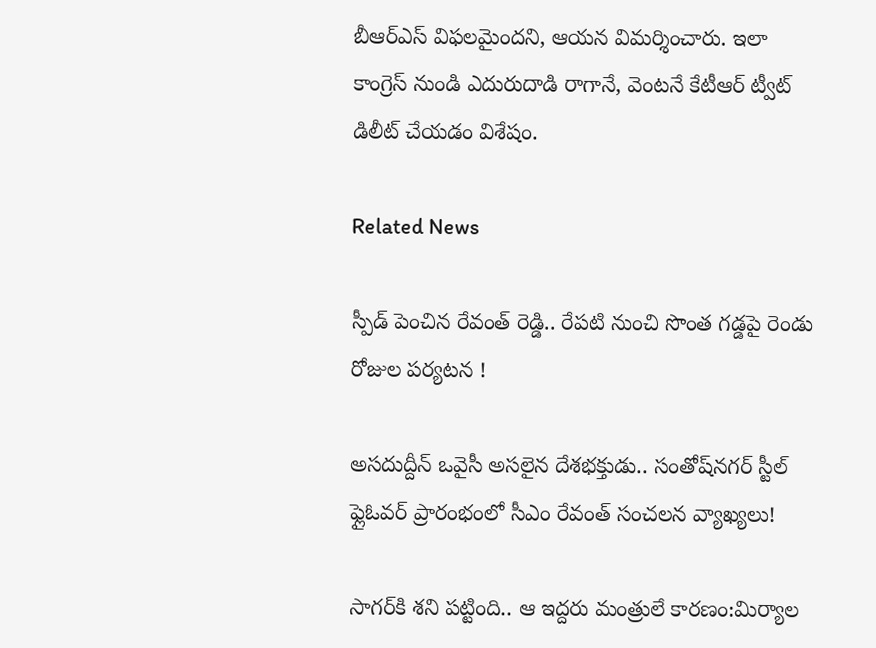బీఆర్ఎస్ విఫలమైందని, ఆయన విమర్శించారు. ఇలా కాంగ్రెస్ నుండి ఎదురుదాడి రాగానే, వెంటనే కేటీఆర్ ట్వీట్ డిలీట్ చేయడం విశేషం.

Related News

స్పీడ్ పెంచిన రేవంత్ రెడ్డి.. రేపటి నుంచి సొంత గడ్డపై రెండు రోజుల పర్యటన !

అసదుద్దీన్ ఒవైసీ అసలైన దేశభక్తుడు.. సంతోష్‌నగర్ స్టీల్ ఫ్లైఓవర్ ప్రారంభంలో సీఎం రేవంత్ సంచలన వ్యాఖ్యలు!

సాగర్‌కి శని పట్టింది.. ఆ ఇద్దరు మంత్రులే కారణం:మిర్యాల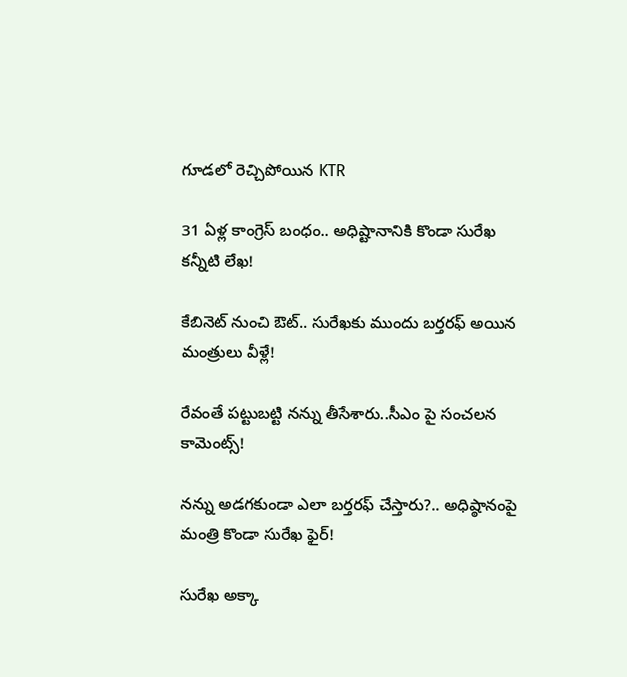గూడలో రెచ్చిపోయిన KTR

31 ఏళ్ల కాంగ్రెస్ బంధం.. అధిష్టానానికి కొండా సురేఖ కన్నీటి లేఖ!

కేబినెట్ నుంచి ఔట్.. సురేఖకు ముందు బర్తరఫ్ అయిన మంత్రులు వీళ్లే!

రేవంతే పట్టుబట్టి నన్ను తీసేశారు..సీఎం పై సంచలన కామెంట్స్!

నన్ను అడగకుండా ఎలా బర్తరఫ్ చేస్తారు?.. అధిష్ఠానంపై మంత్రి కొండా సురేఖ ఫైర్!

సురేఖ అక్కా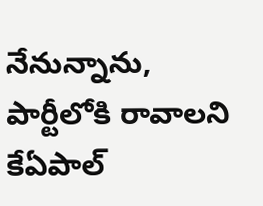నేనున్నాను, పార్టీలోకి రావాలని కేఏపాల్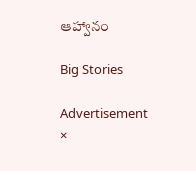ఆహ్వానం

Big Stories

Advertisement
×